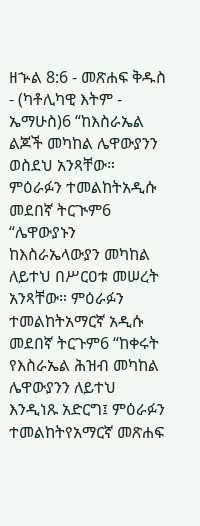ዘኍል 8:6 - መጽሐፍ ቅዱስ - (ካቶሊካዊ እትም - ኤማሁስ)6 “ከእስራኤል ልጆች መካከል ሌዋውያንን ወስደህ አንጻቸው። ምዕራፉን ተመልከትአዲሱ መደበኛ ትርጒም6 “ሌዋውያኑን ከእስራኤላውያን መካከል ለይተህ በሥርዐቱ መሠረት አንጻቸው። ምዕራፉን ተመልከትአማርኛ አዲሱ መደበኛ ትርጉም6 “ከቀሩት የእስራኤል ሕዝብ መካከል ሌዋውያንን ለይተህ እንዲነጹ አድርግ፤ ምዕራፉን ተመልከትየአማርኛ መጽሐፍ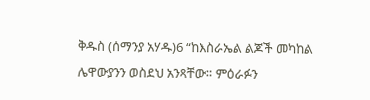ቅዱስ (ሰማንያ አሃዱ)6 “ከእስራኤል ልጆች መካከል ሌዋውያንን ወስደህ አንጻቸው። ምዕራፉን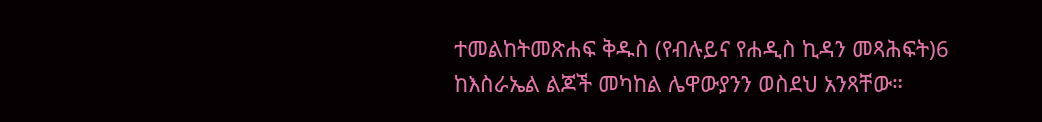ተመልከትመጽሐፍ ቅዱስ (የብሉይና የሐዲስ ኪዳን መጻሕፍት)6 ከእስራኤል ልጆች መካከል ሌዋውያንን ወስደህ አንጻቸው።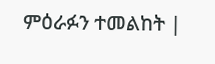ምዕራፉን ተመልከት |